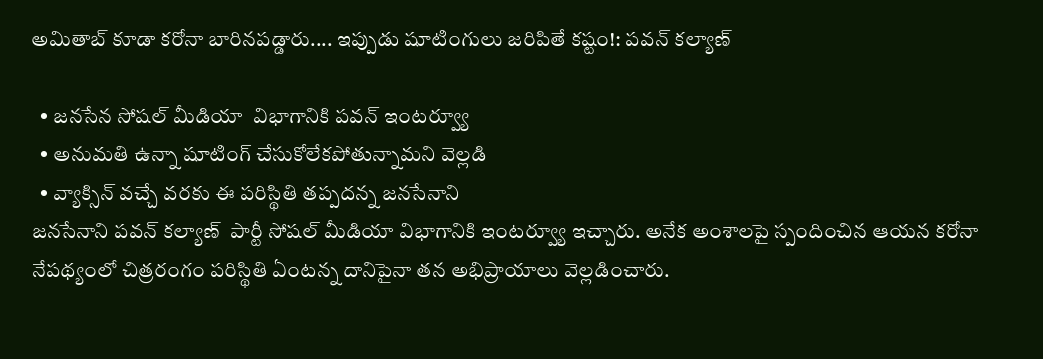అమితాబ్ కూడా కరోనా బారినపడ్డారు.... ఇప్పుడు షూటింగులు జరిపితే కష్టం!: పవన్ కల్యాణ్

  • జనసేన సోషల్ మీడియా  విభాగానికి పవన్ ఇంటర్వ్యూ
  • అనుమతి ఉన్నా షూటింగ్ చేసుకోలేకపోతున్నామని వెల్లడి
  • వ్యాక్సిన్ వచ్చే వరకు ఈ పరిస్థితి తప్పదన్న జనసేనాని
జనసేనాని పవన్ కల్యాణ్  పార్టీ సోషల్ మీడియా విభాగానికి ఇంటర్వ్యూ ఇచ్చారు. అనేక అంశాలపై స్పందించిన ఆయన కరోనా నేపథ్యంలో చిత్రరంగం పరిస్థితి ఏంటన్న దానిపైనా తన అభిప్రాయాలు వెల్లడించారు.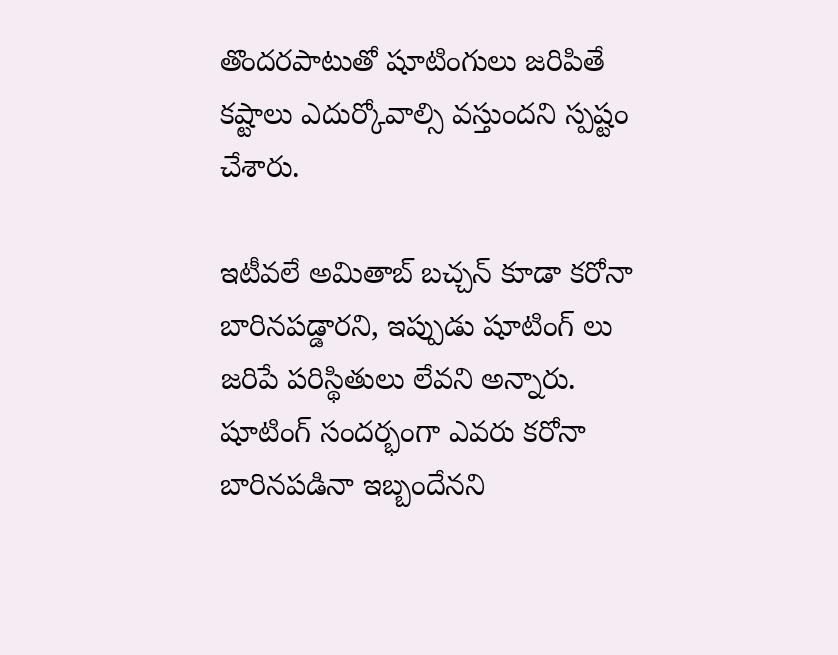తొందరపాటుతో షూటింగులు జరిపితే కష్టాలు ఎదుర్కోవాల్సి వస్తుందని స్పష్టం చేశారు.

ఇటీవలే అమితాబ్ బచ్చన్ కూడా కరోనా బారినపడ్డారని, ఇప్పుడు షూటింగ్ లు జరిపే పరిస్థితులు లేవని అన్నారు. షూటింగ్ సందర్భంగా ఎవరు కరోనా బారినపడినా ఇబ్బందేనని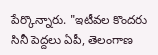పేర్కొన్నారు. "ఇటీవల కొందరు సినీ పెద్దలు ఏపీ, తెలంగాణ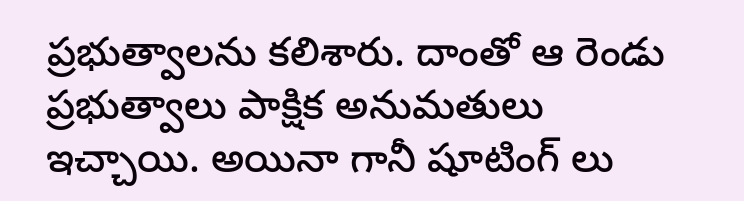ప్రభుత్వాలను కలిశారు. దాంతో ఆ రెండు ప్రభుత్వాలు పాక్షిక అనుమతులు ఇచ్చాయి. అయినా గానీ షూటింగ్ లు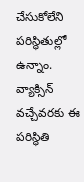చేసుకోలేని పరిస్థితుల్లో ఉన్నాం. వ్యాక్సిన్ వచ్చేవరకు ఈ పరిస్థితి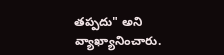తప్పదు" అని వ్యాఖ్యానించారు.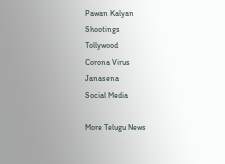Pawan Kalyan
Shootings
Tollywood
Corona Virus
Janasena
Social Media

More Telugu News